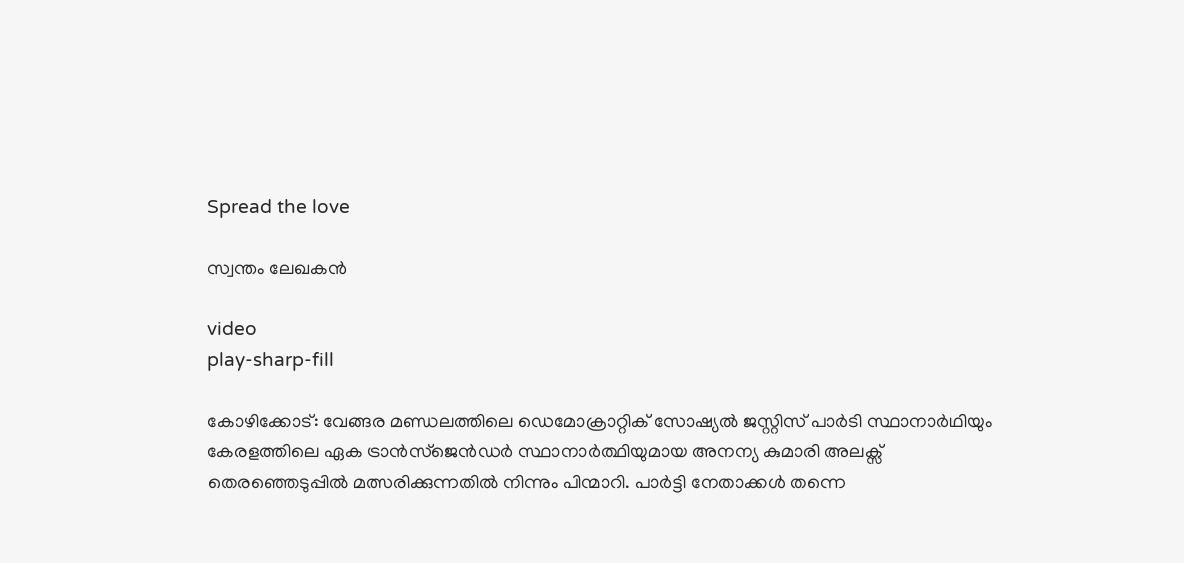Spread the love

സ്വന്തം ലേഖകന്‍

video
play-sharp-fill

കോഴിക്കോട്: വേങ്ങര മണ്ഡലത്തിലെ ഡെമോക്രാറ്റിക് സോഷ്യല്‍ ജസ്റ്റിസ് പാര്‍ടി സ്ഥാനാര്‍ഥിയും കേരളത്തിലെ ഏക ട്രാന്‍സ്‌ജെന്‍ഡര്‍ സ്ഥാനാര്‍ത്ഥിയുമായ അനന്യ കുമാരി അലക്സ് തെരഞ്ഞെടുപ്പില്‍ മത്സരിക്കുന്നതില്‍ നിന്നും പിന്മാറി. പാര്‍ട്ടി നേതാക്കള്‍ തന്നെ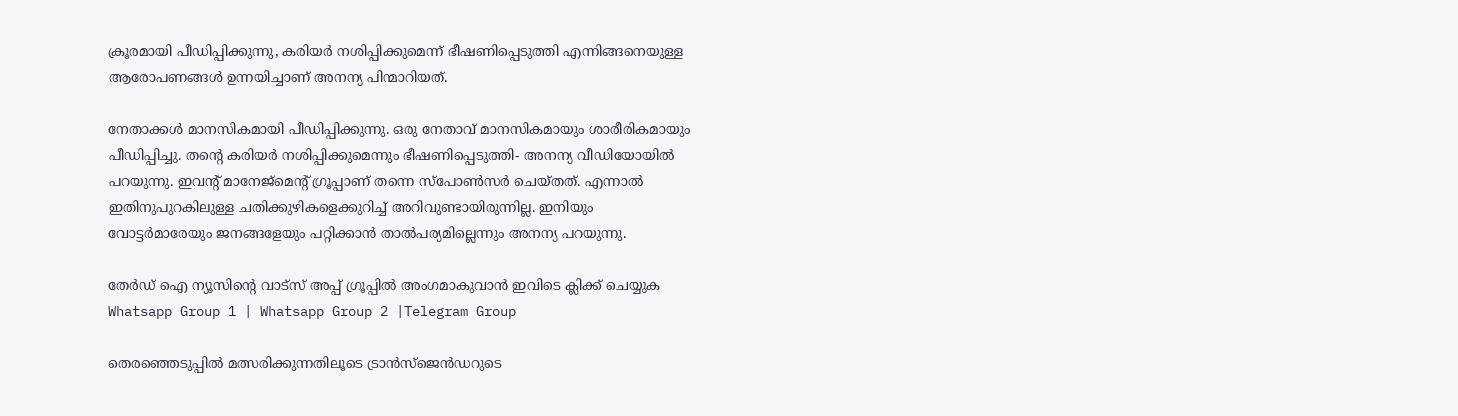ക്രൂരമായി പീഡിപ്പിക്കുന്നു, കരിയര്‍ നശിപ്പിക്കുമെന്ന് ഭീഷണിപ്പെടുത്തി എന്നിങ്ങനെയുള്ള ആരോപണങ്ങള്‍ ഉന്നയിച്ചാണ് അനന്യ പിന്മാറിയത്.

നേതാക്കള്‍ മാനസികമായി പീഡിപ്പിക്കുന്നു. ഒരു നേതാവ് മാനസികമായും ശാരീരികമായും പീഡിപ്പിച്ചു. തന്റെ കരിയര്‍ നശിപ്പിക്കുമെന്നും ഭീഷണിപ്പെടുത്തി- അനന്യ വീഡിയോയില്‍ പറയുന്നു. ഇവന്റ് മാനേജ്മെന്റ് ഗ്രൂപ്പാണ് തന്നെ സ്പോണ്‍സര്‍ ചെയ്തത്. എന്നാല്‍ ഇതിനുപുറകിലുള്ള ചതിക്കുഴികളെക്കുറിച്ച് അറിവുണ്ടായിരുന്നില്ല. ഇനിയും വോട്ടര്‍മാരേയും ജനങ്ങളേയും പറ്റിക്കാന്‍ താല്‍പര്യമില്ലെന്നും അനന്യ പറയുന്നു.

തേർഡ് ഐ ന്യൂസിന്റെ വാട്സ് അപ്പ് ഗ്രൂപ്പിൽ അംഗമാകുവാൻ ഇവിടെ ക്ലിക്ക് ചെയ്യുക
Whatsapp Group 1 | Whatsapp Group 2 |Telegram Group

തെരഞ്ഞെടുപ്പില്‍ മത്സരിക്കുന്നതിലൂടെ ട്രാന്‍സ്ജെന്‍ഡറുടെ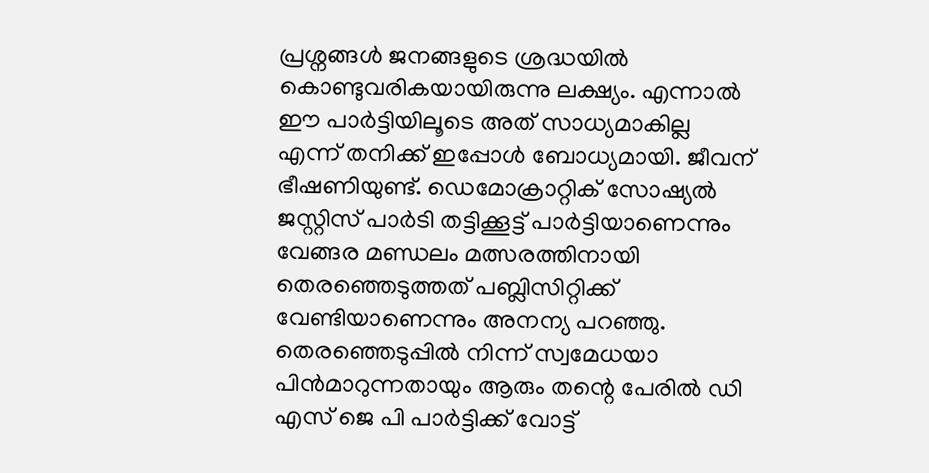പ്രശ്നങ്ങള്‍ ജനങ്ങളുടെ ശ്രദ്ധയില്‍ കൊണ്ടുവരികയായിരുന്നു ലക്ഷ്യം. എന്നാല്‍ ഈ പാര്‍ട്ടിയിലൂടെ അത് സാധ്യമാകില്ല എന്ന് തനിക്ക് ഇപ്പോള്‍ ബോധ്യമായി. ജീവന് ഭീഷണിയുണ്ട്. ഡെമോക്രാറ്റിക് സോഷ്യല്‍ ജസ്റ്റിസ് പാര്‍ടി തട്ടിക്കൂട്ട് പാര്‍ട്ടിയാണെന്നും വേങ്ങര മണ്ഡലം മത്സരത്തിനായി തെരഞ്ഞെടുത്തത് പബ്ലിസിറ്റിക്ക് വേണ്ടിയാണെന്നും അനന്യ പറഞ്ഞു. തെരഞ്ഞെടുപ്പില്‍ നിന്ന് സ്വമേധയാ പിന്‍മാറുന്നതായും ആരും തന്റെ പേരില്‍ ഡി എസ് ജെ പി പാര്‍ട്ടിക്ക് വോട്ട്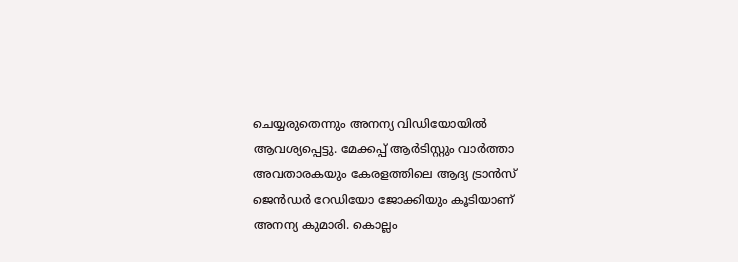ചെയ്യരുതെന്നും അനന്യ വിഡിയോയില്‍ ആവശ്യപ്പെട്ടു. മേക്കപ്പ് ആര്‍ടിസ്റ്റും വാര്‍ത്താ അവതാരകയും കേരളത്തിലെ ആദ്യ ട്രാന്‍സ് ജെന്‍ഡര്‍ റേഡിയോ ജോക്കിയും കൂടിയാണ് അനന്യ കുമാരി. കൊല്ലം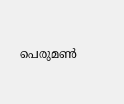പെരുമണ്‍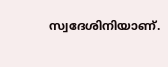സ്വദേശിനിയാണ്.